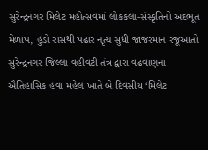સુરેન્દ્રનગર મિલેટ મહોત્સવમાં લોકકલા-સંસ્કૃતિનો અદભૂત મેળાપ, હુડો રાસથી પઢાર નૃત્ય સુધી જાજરમાન રજૂઆતો
સુરેન્દ્રનગર જિલ્લા વહીવટી તંત્ર દ્વારા વઢવાણના ઐતિહાસિક હવા મહેલ ખાતે બે દિવસીય ‘મિલેટ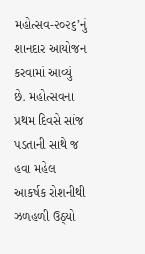મહોત્સવ-૨૦૨૬’નું શાનદાર આયોજન કરવામાં આવ્યું છે. મહોત્સવના પ્રથમ દિવસે સાંજ પડતાની સાથે જ હવા મહેલ આકર્ષક રોશનીથી ઝળહળી ઉઠ્યો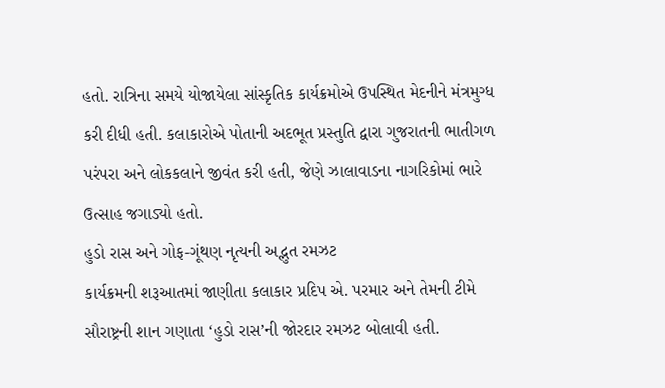હતો. રાત્રિના સમયે યોજાયેલા સાંસ્કૃતિક કાર્યક્રમોએ ઉપસ્થિત મેદનીને મંત્રમુગ્ધ કરી દીધી હતી. કલાકારોએ પોતાની અદભૂત પ્રસ્તુતિ દ્વારા ગુજરાતની ભાતીગળ પરંપરા અને લોકકલાને જીવંત કરી હતી, જેણે ઝાલાવાડના નાગરિકોમાં ભારે ઉત્સાહ જગાડ્યો હતો.
હુડો રાસ અને ગોફ-ગૂંથણ નૃત્યની અદ્ભુત રમઝટ
કાર્યક્રમની શરૂઆતમાં જાણીતા કલાકાર પ્રદિપ એ. પરમાર અને તેમની ટીમે સૌરાષ્ટ્રની શાન ગણાતા ‘હુડો રાસ’ની જોરદાર રમઝટ બોલાવી હતી.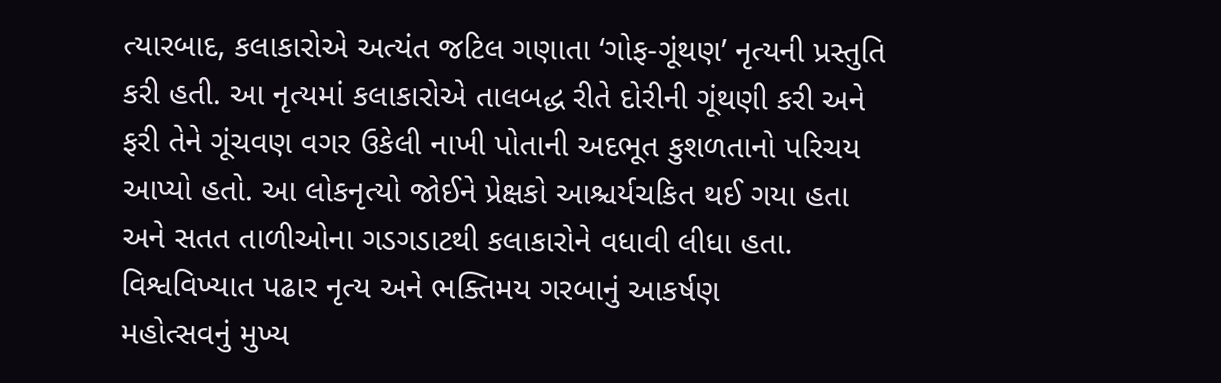ત્યારબાદ, કલાકારોએ અત્યંત જટિલ ગણાતા ‘ગોફ-ગૂંથણ’ નૃત્યની પ્રસ્તુતિ કરી હતી. આ નૃત્યમાં કલાકારોએ તાલબદ્ધ રીતે દોરીની ગૂંથણી કરી અને ફરી તેને ગૂંચવણ વગર ઉકેલી નાખી પોતાની અદભૂત કુશળતાનો પરિચય આપ્યો હતો. આ લોકનૃત્યો જોઈને પ્રેક્ષકો આશ્ચર્યચકિત થઈ ગયા હતા અને સતત તાળીઓના ગડગડાટથી કલાકારોને વધાવી લીધા હતા.
વિશ્વવિખ્યાત પઢાર નૃત્ય અને ભક્તિમય ગરબાનું આકર્ષણ
મહોત્સવનું મુખ્ય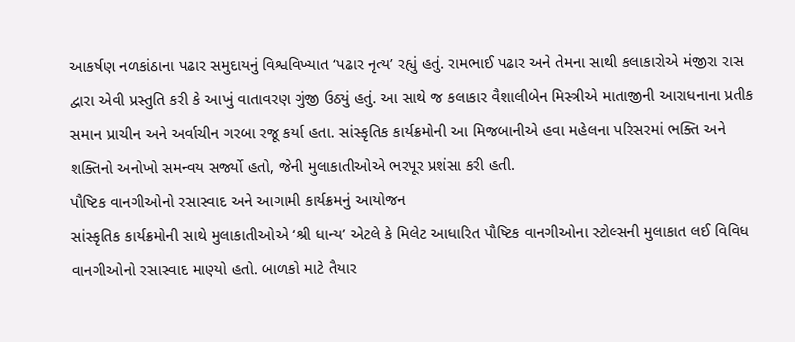આકર્ષણ નળકાંઠાના પઢાર સમુદાયનું વિશ્વવિખ્યાત ‘પઢાર નૃત્ય’ રહ્યું હતું. રામભાઈ પઢાર અને તેમના સાથી કલાકારોએ મંજીરા રાસ દ્વારા એવી પ્રસ્તુતિ કરી કે આખું વાતાવરણ ગુંજી ઉઠ્યું હતું. આ સાથે જ કલાકાર વૈશાલીબેન મિસ્ત્રીએ માતાજીની આરાધનાના પ્રતીક સમાન પ્રાચીન અને અર્વાચીન ગરબા રજૂ કર્યા હતા. સાંસ્કૃતિક કાર્યક્રમોની આ મિજબાનીએ હવા મહેલના પરિસરમાં ભક્તિ અને શક્તિનો અનોખો સમન્વય સર્જ્યો હતો, જેની મુલાકાતીઓએ ભરપૂર પ્રશંસા કરી હતી.
પૌષ્ટિક વાનગીઓનો રસાસ્વાદ અને આગામી કાર્યક્રમનું આયોજન
સાંસ્કૃતિક કાર્યક્રમોની સાથે મુલાકાતીઓએ ‘શ્રી ધાન્ય’ એટલે કે મિલેટ આધારિત પૌષ્ટિક વાનગીઓના સ્ટોલ્સની મુલાકાત લઈ વિવિધ વાનગીઓનો રસાસ્વાદ માણ્યો હતો. બાળકો માટે તૈયાર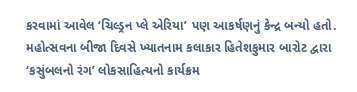કરવામાં આવેલ ‘ચિલ્ડ્રન પ્લે એરિયા’ પણ આકર્ષણનું કેન્દ્ર બન્યો હતો. મહોત્સવના બીજા દિવસે ખ્યાતનામ કલાકાર હિતેશકુમાર બારોટ દ્વારા ‘કસુંબલનો રંગ’ લોકસાહિત્યનો કાર્યક્રમ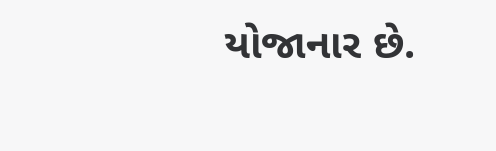યોજાનાર છે.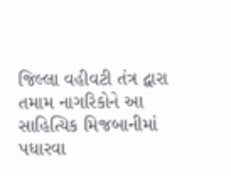જિલ્લા વહીવટી તંત્ર દ્વારા તમામ નાગરિકોને આ સાહિત્યિક મિજબાનીમાં પધારવા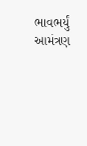ભાવભર્યું આમંત્રણ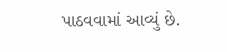પાઠવવામાં આવ્યું છે.